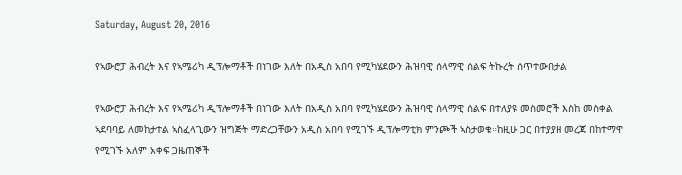Saturday, August 20, 2016

የኣውሮፓ ሕብረት እና የኣሜሪካ ዲፕሎማቶች በነገው እለት በአዲስ አበባ የሚካሄደውን ሕዝባዊ ሰላማዊ ሰልፍ ትኩረት ሰጥተውበታል

የኣውሮፓ ሕብረት እና የኣሜሪካ ዲፕሎማቶች በነገው እለት በአዲስ አበባ የሚካሄደውን ሕዝባዊ ሰላማዊ ሰልፍ በተለያዩ መስመሮች እስከ መስቀል ኣደባባይ ለመከታተል ኣስፈላጊውን ዝግጅት ማድረጋቸውን አዲስ አበባ የሚገኙ ዲፕሎማቲክ ምንጮች ኣስታወቁ።ከዚሁ ጋር በተያያዘ መረጃ በከተማዋ የሚገኙ አለም አቀፍ ጋዜጠኞች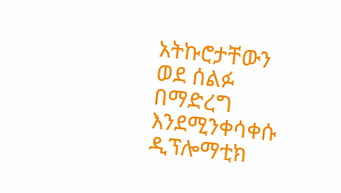አትኩሮታቸውን ወደ ሰልፉ በማድረግ እንደሚንቀሳቀሱ ዲፕሎማቲክ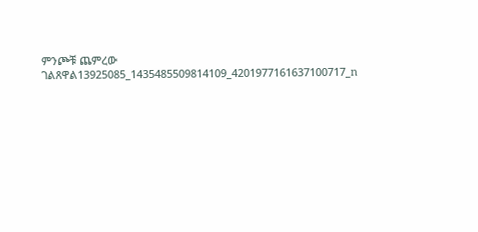ምንጮቹ ጨምረው ገልጸዋል13925085_1435485509814109_4201977161637100717_n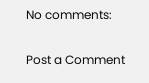No comments:

Post a Comment